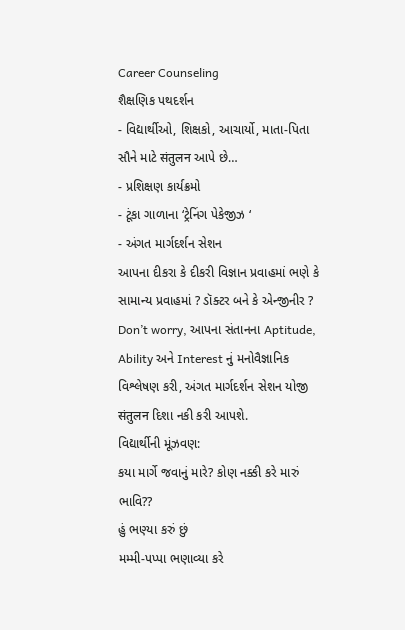Career Counseling
શૈક્ષણિક પથદર્શન
- વિદ્યાર્થીઓ, શિક્ષકો, આચાર્યો, માતા-પિતા સૌને માટે संतुलन આપે છે…
- પ્રશિક્ષણ કાર્યક્રમો
- ટૂંકા ગાળાના ‘ટ્રેનિંગ પેકેજીઝ ‘
- અંગત માર્ગદર્શન સેશન
આપના દીકરા કે દીકરી વિજ્ઞાન પ્રવાહમાં ભણે કે સામાન્ય પ્રવાહમાં ? ડૉક્ટર બને કે એન્જીનીર ? Don’t worry, આપના સંતાનના Aptitude, Ability અને Interest નું મનોવૈજ્ઞાનિક વિશ્લેષણ કરી, અંગત માર્ગદર્શન સેશન યોજી संतुलन દિશા નકી કરી આપશે.
વિદ્યાર્થીની મૂંઝવણ:
કયા માર્ગે જવાનું મારે? કોણ નક્કી કરે મારું ભાવિ??
હું ભણ્યા કરું છું
મમ્મી-પપ્પા ભણાવ્યા કરે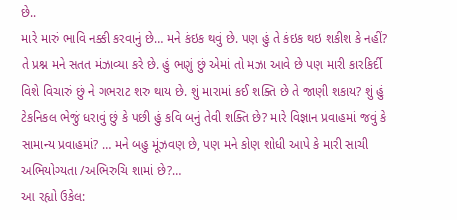છે..
મારે મારું ભાવિ નક્કી કરવાનું છે… મને કંઇક થવું છે. પણ હું તે કંઇક થઇ શકીશ કે નહીં? તે પ્રશ્ન મને સતત મંઝાવ્યા કરે છે. હું ભણું છું એમાં તો મઝા આવે છે પણ મારી કારકિર્દી વિશે વિચારું છું ને ગભરાટ શરુ થાય છે. શું મારામાં કઈ શક્તિ છે તે જાણી શકાય? શું હું ટેકનિકલ ભેજું ધરાવું છું કે પછી હું કવિ બનું તેવી શક્તિ છે? મારે વિજ્ઞાન પ્રવાહમાં જવું કે સામાન્ય પ્રવાહમાં? … મને બહુ મૂંઝવણ છે, પણ મને કોણ શોધી આપે કે મારી સાચી અભિયોગ્યતા /અભિરુચિ શામાં છે?…
આ રહ્યો ઉકેલ: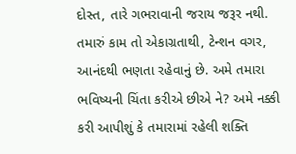દોસ્ત, તારે ગભરાવાની જરાય જરૂર નથી. તમારું કામ તો એકાગ્રતાથી, ટેન્શન વગર, આનંદથી ભણતા રહેવાનું છે. અમે તમારા ભવિષ્યની ચિંતા કરીએ છીએ ને? અમે નક્કી કરી આપીશું કે તમારામાં રહેલી શક્તિ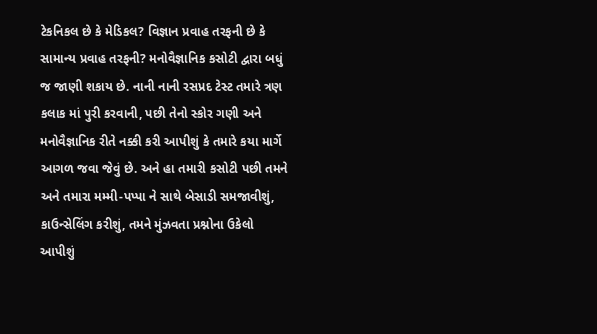ટેકનિકલ છે કે મેડિકલ? વિજ્ઞાન પ્રવાહ તરફની છે કે સામાન્ય પ્રવાહ તરફની? મનોવૈજ્ઞાનિક કસોટી દ્વારા બધું જ જાણી શકાય છે. નાની નાની રસપ્રદ ટેસ્ટ તમારે ત્રણ કલાક માં પુરી કરવાની, પછી તેનો સ્કોર ગણી અને મનોવૈજ્ઞાનિક રીતે નક્કી કરી આપીશું કે તમારે કયા માર્ગે આગળ જવા જેવું છે. અને હા તમારી કસોટી પછી તમને અને તમારા મમ્મી-પપ્પા ને સાથે બેસાડી સમજાવીશું, કાઉન્સેલિંગ કરીશું, તમને મુંઝવતા પ્રશ્નોના ઉકેલો આપીશું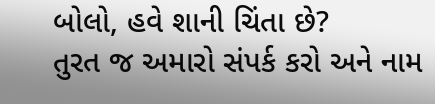બોલો, હવે શાની ચિંતા છે?
તુરત જ અમારો સંપર્ક કરો અને નામ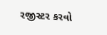રજીસ્ટર કરવો